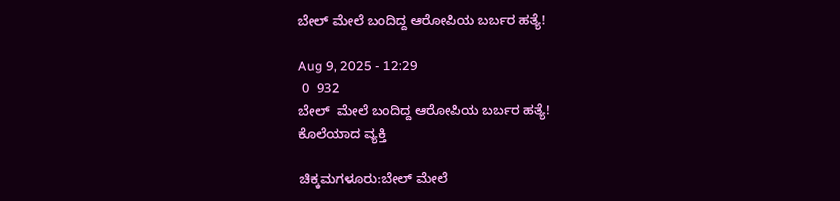ಬೇಲ್ ಮೇಲೆ ಬಂದಿದ್ದ ಆರೋಪಿಯ ಬರ್ಬರ ಹತ್ಯೆ!

Aug 9, 2025 - 12:29
 0  932
ಬೇಲ್  ಮೇಲೆ ಬಂದಿದ್ದ ಆರೋಪಿಯ ಬರ್ಬರ ಹತ್ಯೆ!
ಕೊಲೆಯಾದ ವ್ಯಕ್ತಿ

ಚಿಕ್ಕಮಗಳೂರು:ಬೇಲ್ ಮೇಲೆ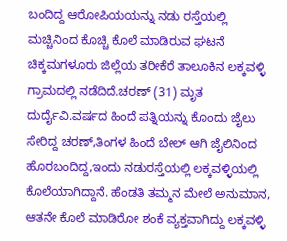ಬಂದಿದ್ದ ಆರೋಪಿಯಯನ್ನು ನಡು ರಸ್ತೆಯಲ್ಲಿ ಮಚ್ಚಿನಿಂದ ಕೊಚ್ಚಿ ಕೊಲೆ ಮಾಡಿರುವ ಘಟನೆ ಚಿಕ್ಕಮಗಳೂರು ಜಿಲ್ಲೆಯ ತರೀಕೆರೆ ತಾಲೂಕಿನ ಲಕ್ಕವಳ್ಳಿ ಗ್ರಾಮದಲ್ಲಿ‌ ನಡೆದಿದೆ.ಚರಣ್ (31) ಮೃತ ದುರ್ದೈವಿ.ವರ್ಷದ ಹಿಂದೆ ಪತ್ನಿಯನ್ನು ಕೊಂದು ಜೈಲು ಸೇರಿದ್ದ ಚರಣ್,ತಿಂಗಳ ಹಿಂದೆ ಬೇಲ್ ಆಗಿ ಜೈಲಿನಿಂದ ಹೊರಬಂದಿದ್ದ,ಇಂದು ನಡುರಸ್ತೆಯಲ್ಲಿ ಲಕ್ಕವಳ್ಳಿಯಲ್ಲಿ ಕೊಲೆಯಾಗಿದ್ದಾನೆ. ಹೆಂಡತಿ ತಮ್ಮನ ಮೇಲೆ ಅನುಮಾನ, ಆತನೇ ಕೊಲೆ ಮಾಡಿರೋ ಶಂಕೆ ವ್ಯಕ್ತವಾಗಿದ್ದು ಲಕ್ಕವಳ್ಳಿ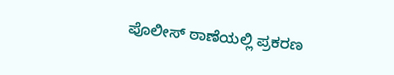ಪೊಲೀಸ್ ಠಾಣೆಯಲ್ಲಿ ಪ್ರಕರಣ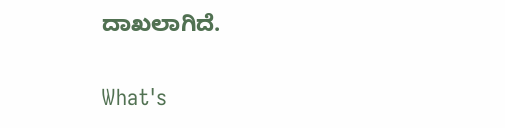ದಾಖಲಾಗಿದೆ.

What's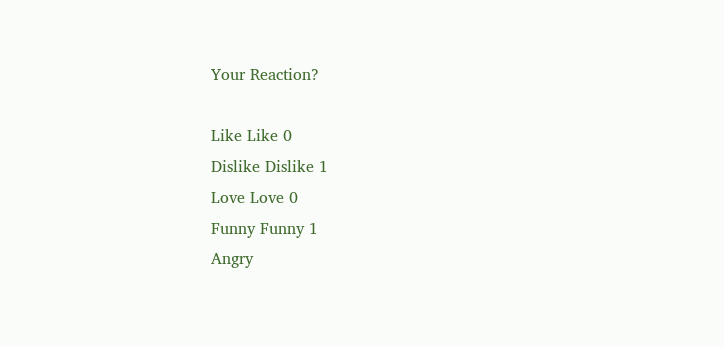Your Reaction?

Like Like 0
Dislike Dislike 1
Love Love 0
Funny Funny 1
Angry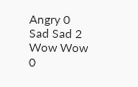Angry 0
Sad Sad 2
Wow Wow 0